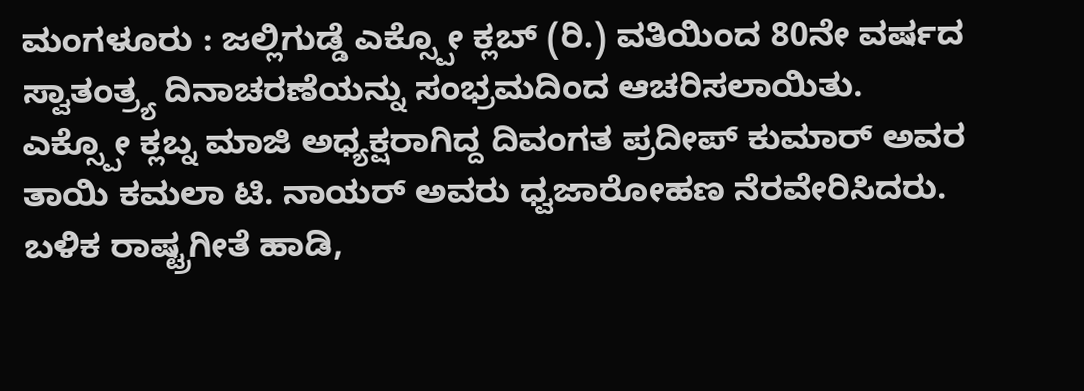ಮಂಗಳೂರು : ಜಲ್ಲಿಗುಡ್ಡೆ ಎಕ್ಸ್ಪೋ ಕ್ಲಬ್ (ರಿ.) ವತಿಯಿಂದ 80ನೇ ವರ್ಷದ ಸ್ವಾತಂತ್ರ್ಯ ದಿನಾಚರಣೆಯನ್ನು ಸಂಭ್ರಮದಿಂದ ಆಚರಿಸಲಾಯಿತು.
ಎಕ್ಸ್ಪೋ ಕ್ಲಬ್ನ ಮಾಜಿ ಅಧ್ಯಕ್ಷರಾಗಿದ್ದ ದಿವಂಗತ ಪ್ರದೀಪ್ ಕುಮಾರ್ ಅವರ ತಾಯಿ ಕಮಲಾ ಟಿ. ನಾಯರ್ ಅವರು ಧ್ವಜಾರೋಹಣ ನೆರವೇರಿಸಿದರು. ಬಳಿಕ ರಾಷ್ಟ್ರಗೀತೆ ಹಾಡಿ,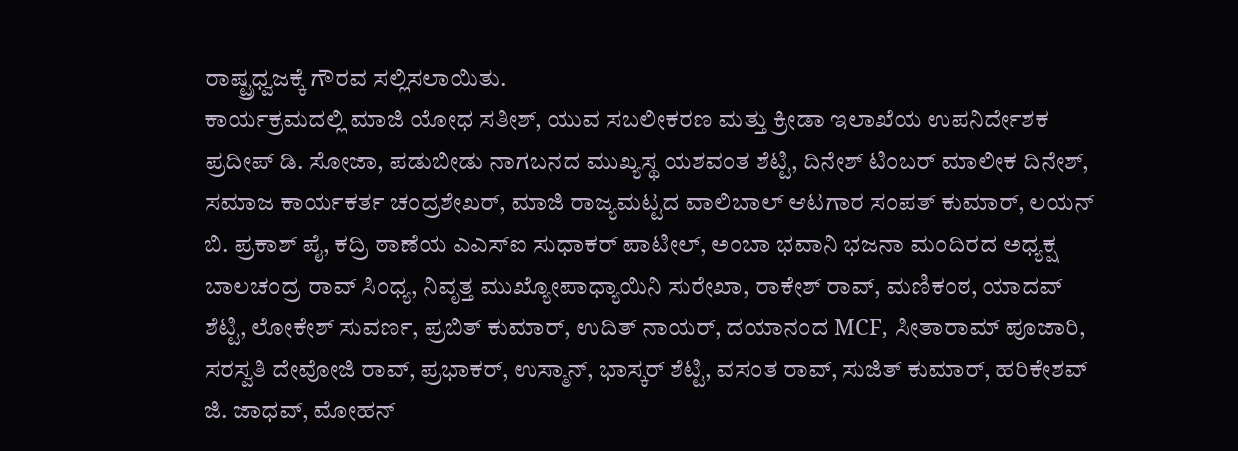ರಾಷ್ಟ್ರಧ್ವಜಕ್ಕೆ ಗೌರವ ಸಲ್ಲಿಸಲಾಯಿತು.
ಕಾರ್ಯಕ್ರಮದಲ್ಲಿ ಮಾಜಿ ಯೋಧ ಸತೀಶ್, ಯುವ ಸಬಲೀಕರಣ ಮತ್ತು ಕ್ರೀಡಾ ಇಲಾಖೆಯ ಉಪನಿರ್ದೇಶಕ ಪ್ರದೀಪ್ ಡಿ. ಸೋಜಾ, ಪಡುಬೀಡು ನಾಗಬನದ ಮುಖ್ಯಸ್ಥ ಯಶವಂತ ಶೆಟ್ಟಿ, ದಿನೇಶ್ ಟಿಂಬರ್ ಮಾಲೀಕ ದಿನೇಶ್, ಸಮಾಜ ಕಾರ್ಯಕರ್ತ ಚಂದ್ರಶೇಖರ್, ಮಾಜಿ ರಾಜ್ಯಮಟ್ಟದ ವಾಲಿಬಾಲ್ ಆಟಗಾರ ಸಂಪತ್ ಕುಮಾರ್, ಲಯನ್ ಬಿ. ಪ್ರಕಾಶ್ ಪೈ, ಕದ್ರಿ ಠಾಣೆಯ ಎಎಸ್ಐ ಸುಧಾಕರ್ ಪಾಟೀಲ್, ಅಂಬಾ ಭವಾನಿ ಭಜನಾ ಮಂದಿರದ ಅಧ್ಯಕ್ಷ ಬಾಲಚಂದ್ರ ರಾವ್ ಸಿಂಧ್ಯ, ನಿವೃತ್ತ ಮುಖ್ಯೋಪಾಧ್ಯಾಯಿನಿ ಸುರೇಖಾ, ರಾಕೇಶ್ ರಾವ್, ಮಣಿಕಂಠ, ಯಾದವ್ ಶೆಟ್ಟಿ, ಲೋಕೇಶ್ ಸುವರ್ಣ, ಪ್ರಬಿತ್ ಕುಮಾರ್, ಉದಿತ್ ನಾಯರ್, ದಯಾನಂದ MCF, ಸೀತಾರಾಮ್ ಪೂಜಾರಿ, ಸರಸ್ವತಿ ದೇವೋಜಿ ರಾವ್, ಪ್ರಭಾಕರ್, ಉಸ್ಮಾನ್, ಭಾಸ್ಕರ್ ಶೆಟ್ಟಿ, ವಸಂತ ರಾವ್, ಸುಜಿತ್ ಕುಮಾರ್, ಹರಿಕೇಶವ್ ಜಿ. ಜಾಧವ್, ಮೋಹನ್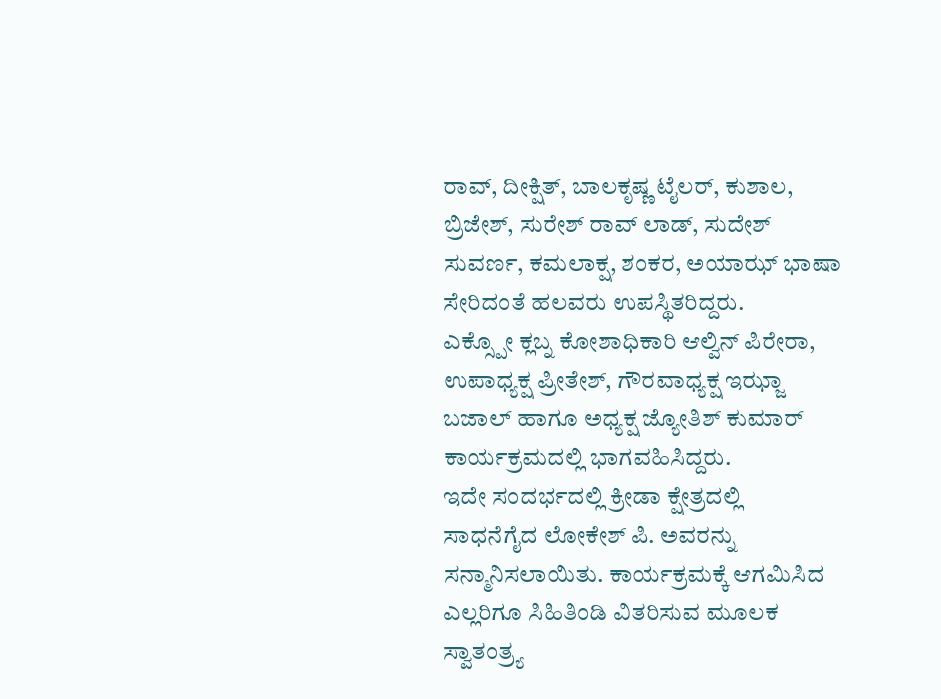ರಾವ್, ದೀಕ್ಷಿತ್, ಬಾಲಕೃಷ್ಣ ಟೈಲರ್, ಕುಶಾಲ, ಬ್ರಿಜೇಶ್, ಸುರೇಶ್ ರಾವ್ ಲಾಡ್, ಸುದೇಶ್ ಸುವರ್ಣ, ಕಮಲಾಕ್ಷ, ಶಂಕರ, ಅಯಾಝ್ ಭಾಷಾ ಸೇರಿದಂತೆ ಹಲವರು ಉಪಸ್ಥಿತರಿದ್ದರು.
ಎಕ್ಸ್ಪೋ ಕ್ಲಬ್ನ ಕೋಶಾಧಿಕಾರಿ ಆಲ್ವಿನ್ ಪಿರೇರಾ, ಉಪಾಧ್ಯಕ್ಷ ಪ್ರೀತೇಶ್, ಗೌರವಾಧ್ಯಕ್ಷ ಇಝ್ಜಾ ಬಜಾಲ್ ಹಾಗೂ ಅಧ್ಯಕ್ಷ ಜ್ಯೋತಿಶ್ ಕುಮಾರ್ ಕಾರ್ಯಕ್ರಮದಲ್ಲಿ ಭಾಗವಹಿಸಿದ್ದರು.
ಇದೇ ಸಂದರ್ಭದಲ್ಲಿ ಕ್ರೀಡಾ ಕ್ಷೇತ್ರದಲ್ಲಿ ಸಾಧನೆಗೈದ ಲೋಕೇಶ್ ಪಿ. ಅವರನ್ನು ಸನ್ಮಾನಿಸಲಾಯಿತು. ಕಾರ್ಯಕ್ರಮಕ್ಕೆ ಆಗಮಿಸಿದ ಎಲ್ಲರಿಗೂ ಸಿಹಿತಿಂಡಿ ವಿತರಿಸುವ ಮೂಲಕ ಸ್ವಾತಂತ್ರ್ಯ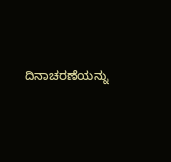ದಿನಾಚರಣೆಯನ್ನು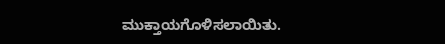ಮುಕ್ತಾಯಗೊಳಿಸಲಾಯಿತು.